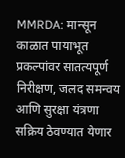MMRDA: मान्सून काळात पायाभूत प्रकल्पांवर सातत्यपूर्ण निरीक्षण, जलद समन्वय आणि सुरक्षा यंत्रणा सक्रिय ठेवण्यात येणार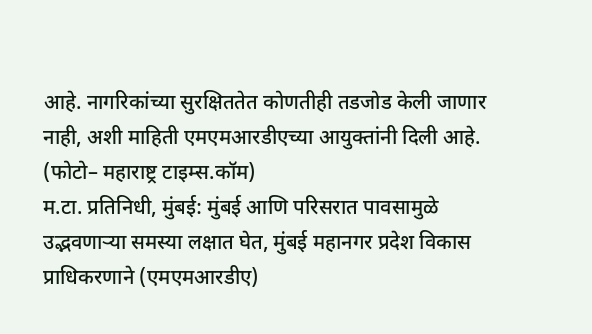आहे. नागरिकांच्या सुरक्षिततेत कोणतीही तडजोड केली जाणार नाही, अशी माहिती एमएमआरडीएच्या आयुक्तांनी दिली आहे.
(फोटो– महाराष्ट्र टाइम्स.कॉम)
म.टा. प्रतिनिधी, मुंबई: मुंबई आणि परिसरात पावसामुळे उद्भवणाऱ्या समस्या लक्षात घेत, मुंबई महानगर प्रदेश विकास प्राधिकरणाने (एमएमआरडीए)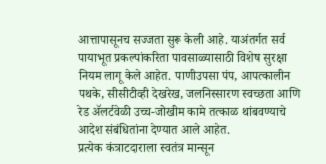आत्तापासूनच सज्जता सुरू केली आहे. याअंतर्गत सर्व पायाभूत प्रकल्पांकरिता पावसाळ्यासाठी विशेष सुरक्षा नियम लागू केले आहेत. पाणीउपसा पंप, आपत्कालीन पथके, सीसीटीव्ही देखरेख, जलनिस्सारण स्वच्छता आणि रेड ॲलर्टवेळी उच्च-जोखीम कामे तत्काळ थांबवण्याचे आदेश संबंधितांना देण्यात आले आहेत.
प्रत्येक कंत्राटदाराला स्वतंत्र मान्सून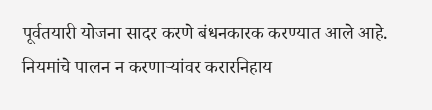पूर्वतयारी योजना सादर करणे बंधनकारक करण्यात आले आहे. नियमांचे पालन न करणाऱ्यांवर करारनिहाय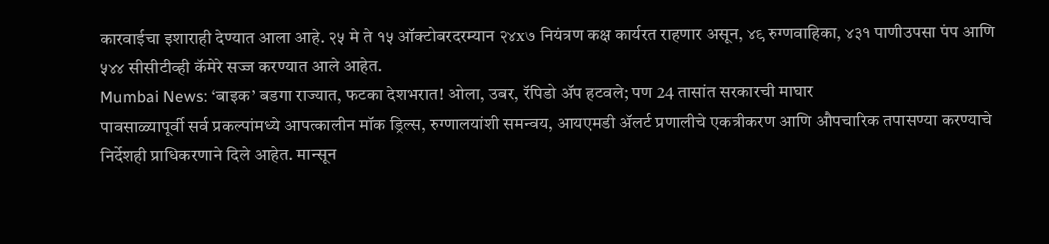कारवाईचा इशाराही देण्यात आला आहे. २५ मे ते १५ ऑक्टोबरदरम्यान २४x७ नियंत्रण कक्ष कार्यरत राहणार असून, ४९ रुग्णवाहिका, ४३१ पाणीउपसा पंप आणि ५४४ सीसीटीव्ही कॅमेरे सज्ज करण्यात आले आहेत.
Mumbai News: ‘बाइक’ बडगा राज्यात, फटका देशभरात! ओला, उबर, रॅपिडो ॲप हटवले; पण 24 तासांत सरकारची माघार
पावसाळ्यापूर्वी सर्व प्रकल्पांमध्ये आपत्कालीन मॉक ड्रिल्स, रुग्णालयांशी समन्वय, आयएमडी ॲलर्ट प्रणालीचे एकत्रीकरण आणि औपचारिक तपासण्या करण्याचे निर्देशही प्राधिकरणाने दिले आहेत. मान्सून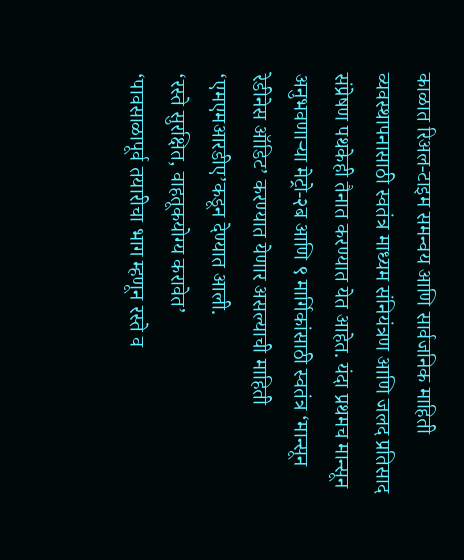काळात रिअल-टाइम समन्वय आणि सार्वजनिक माहिती व्यवस्थापनासाठी स्वतंत्र माध्यम संनियंत्रण आणि जलद प्रतिसाद संप्रेषण पथकेही तैनात करण्यात येत आहेत. यंदा प्रथमच मान्सून अनुभवणाऱ्या मेट्रो-२ब आणि ९ मार्गिकांसाठी स्वतंत्र ‘मान्सून रेडीनेस ऑडिट’ करण्यात येणार असल्याची माहिती ‘एमएमआरडीए’कडून देण्यात आली.
‘रस्ते सुरक्षित, वाहतूकयोग्य करावेत’
‘पावसाळापूर्व तयारीचा भाग म्हणून रस्ते व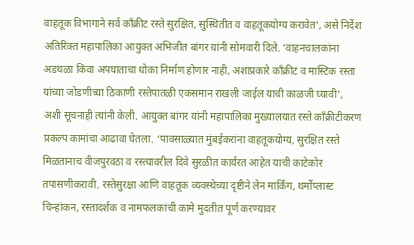वाहतूक विभागाने सर्व काँक्रीट रस्ते सुरक्षित, सुस्थितीत व वाहतूकयोग्य करावेत’, असे निर्देश अतिरिक्त महापालिका आयुक्त अभिजीत बांगर यांनी सोमवारी दिले. ‘वाहनचालकांना अडथळा किंवा अपघाताचा धोका निर्माण होणार नाही, अशाप्रकारे काँक्रीट व मास्टिक रस्ता यांच्या जोडणीच्या ठिकाणी रस्तेपातळी एकसमान राखली जाईल याची काळजी घ्यावी’, अशी सूचनाही त्यांनी केली. आयुक्त बांगर यांनी महापालिका मुख्यालयात रस्ते काँक्रीटीकरण प्रकल्प कामांचा आढावा घेतला. ‘पावसाळ्यात मुंबईकरांना वाहतूकयोग्य, सुरक्षित रस्ते मिळतानाच वीजपुरवठा व रस्त्यावरील दिवे सुरळीत कार्यरत आहेत याची काटेकोर तपासणीकरावी. रस्तेसुरक्षा आणि वाहतूक व्यवस्थेच्या दृष्टीने लेन मार्किंग, थर्मोप्लास्ट चिन्हांकन, रस्तादर्शक व नामफलकांची कामे मुदतीत पूर्ण करण्यावर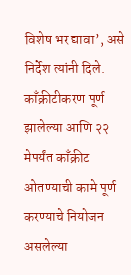विशेष भर द्यावा’, असे निर्देश त्यांनी दिले.
काँक्रीटीकरण पूर्ण झालेल्या आणि २२ मेपर्यंत काँक्रीट ओतण्याची कामे पूर्ण करण्याचे नियोजन असलेल्या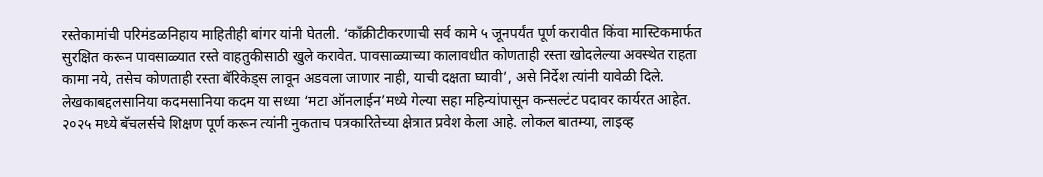रस्तेकामांची परिमंडळनिहाय माहितीही बांगर यांनी घेतली. ‘काँक्रीटीकरणाची सर्व कामे ५ जूनपर्यंत पूर्ण करावीत किंवा मास्टिकमार्फत सुरक्षित करून पावसाळ्यात रस्ते वाहतुकीसाठी खुले करावेत. पावसाळ्याच्या कालावधीत कोणताही रस्ता खोदलेल्या अवस्थेत राहता कामा नये, तसेच कोणताही रस्ता बॅरिकेड्स लावून अडवला जाणार नाही, याची दक्षता घ्यावी’, असे निर्देश त्यांनी यावेळी दिले.
लेखकाबद्दलसानिया कदमसानिया कदम या सध्या ‘मटा ऑनलाईन’मध्ये गेल्या सहा महिन्यांपासून कन्सल्टंट पदावर कार्यरत आहेत. २०२५ मध्ये बॅचलर्सचे शिक्षण पूर्ण करून त्यांनी नुकताच पत्रकारितेच्या क्षेत्रात प्रवेश केला आहे. लोकल बातम्या, लाइव्ह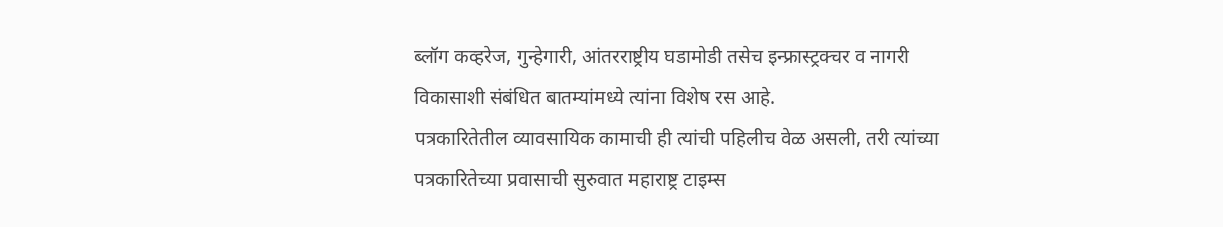ब्लॉग कव्हरेज, गुन्हेगारी, आंतरराष्ट्रीय घडामोडी तसेच इन्फ्रास्ट्रक्चर व नागरी विकासाशी संबंधित बातम्यांमध्ये त्यांना विशेष रस आहे.
पत्रकारितेतील व्यावसायिक कामाची ही त्यांची पहिलीच वेळ असली, तरी त्यांच्या पत्रकारितेच्या प्रवासाची सुरुवात महाराष्ट्र टाइम्स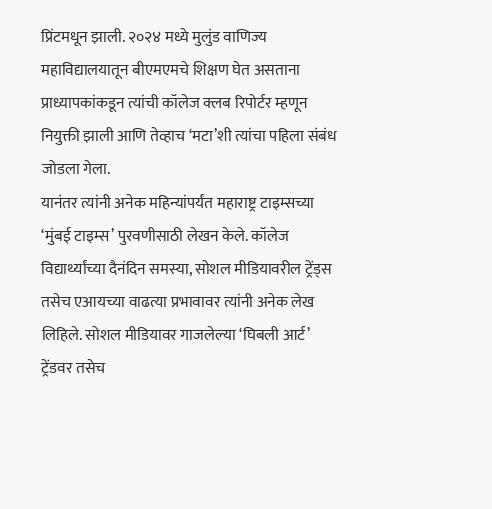प्रिंटमधून झाली. २०२४ मध्ये मुलुंड वाणिज्य महाविद्यालयातून बीएमएमचे शिक्षण घेत असताना प्राध्यापकांकडून त्यांची कॉलेज क्लब रिपोर्टर म्हणून नियुक्ती झाली आणि तेव्हाच ‘मटा’शी त्यांचा पहिला संबंध जोडला गेला.
यानंतर त्यांनी अनेक महिन्यांपर्यंत महाराष्ट्र टाइम्सच्या ‘मुंबई टाइम्स’ पुरवणीसाठी लेखन केले. कॉलेज विद्यार्थ्यांच्या दैनंदिन समस्या, सोशल मीडियावरील ट्रेंड्स तसेच एआयच्या वाढत्या प्रभावावर त्यांनी अनेक लेख लिहिले. सोशल मीडियावर गाजलेल्या ‘घिबली आर्ट’ ट्रेंडवर तसेच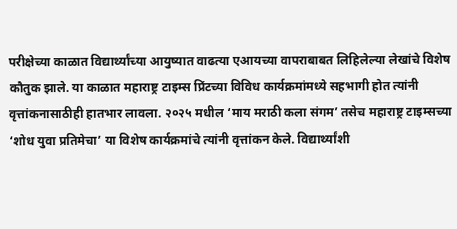परीक्षेच्या काळात विद्यार्थ्यांच्या आयुष्यात वाढत्या एआयच्या वापराबाबत लिहिलेल्या लेखांचे विशेष कौतुक झाले. या काळात महाराष्ट्र टाइम्स प्रिंटच्या विविध कार्यक्रमांमध्ये सहभागी होत त्यांनी वृत्तांकनासाठीही हातभार लावला. २०२५ मधील ‘माय मराठी कला संगम’ तसेच महाराष्ट्र टाइम्सच्या ‘शोध युवा प्रतिमेचा’ या विशेष कार्यक्रमांचे त्यांनी वृत्तांकन केले. विद्यार्थ्यांशी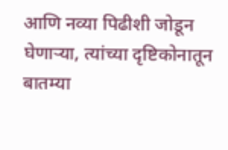आणि नव्या पिढीशी जोडून घेणाऱ्या, त्यांच्या दृष्टिकोनातून बातम्या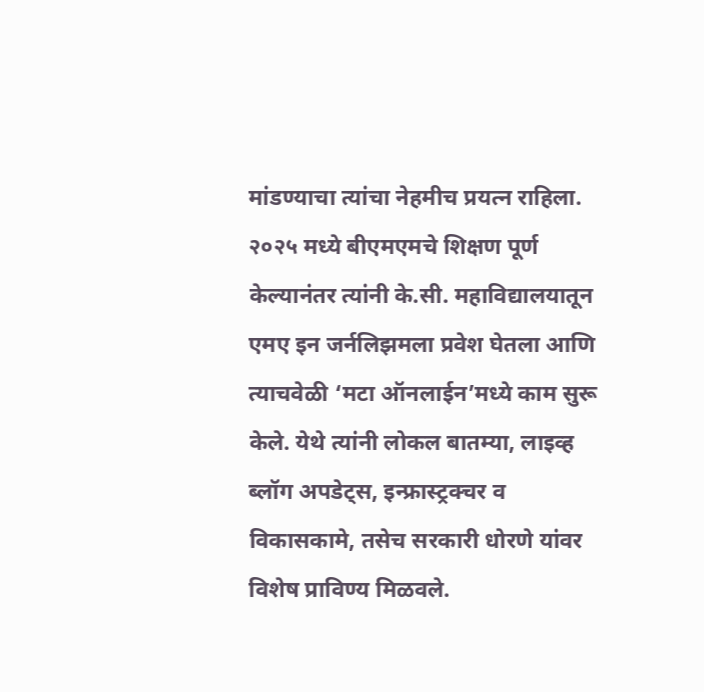मांडण्याचा त्यांचा नेहमीच प्रयत्न राहिला.
२०२५ मध्ये बीएमएमचे शिक्षण पूर्ण केल्यानंतर त्यांनी के.सी. महाविद्यालयातून एमए इन जर्नलिझमला प्रवेश घेतला आणि त्याचवेळी ‘मटा ऑनलाईन’मध्ये काम सुरू केले. येथे त्यांनी लोकल बातम्या, लाइव्ह ब्लॉग अपडेट्स, इन्फ्रास्ट्रक्चर व विकासकामे, तसेच सरकारी धोरणे यांवर विशेष प्राविण्य मिळवले.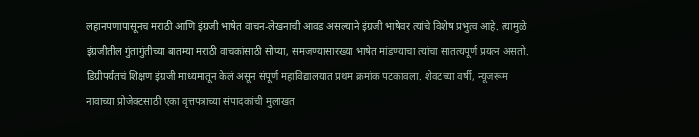लहानपणापासूनच मराठी आणि इंग्रजी भाषेत वाचन-लेखनाची आवड असल्याने इंग्रजी भाषेवर त्यांचे विशेष प्रभुत्व आहे. त्यामुळे इंग्रजीतील गुंतागुंतीच्या बातम्या मराठी वाचकांसाठी सोप्या, समजण्यासारख्या भाषेत मांडण्याचा त्यांचा सातत्यपूर्ण प्रयत्न असतो. डिग्रीपर्यंतचं शिक्षण इंग्रजी माध्यमातून केलं असून संपूर्ण महाविद्यालयात प्रथम क्रमांक पटकावला. शेवटच्या वर्षी, न्यूजरूम नावाच्या प्रोजेक्टसाठी एका वृत्तपत्राच्या संपादकांची मुलाखत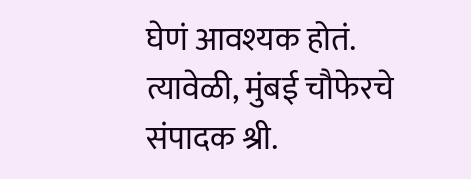घेणं आवश्यक होतं. त्यावेळी, मुंबई चौफेरचे संपादक श्री.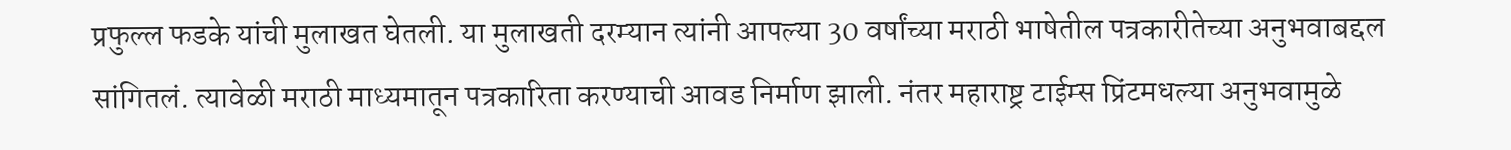प्रफुल्ल फडके यांची मुलाखत घेतली. या मुलाखती दरम्यान त्यांनी आपल्या 30 वर्षांच्या मराठी भाषेतील पत्रकारीतेच्या अनुभवाबद्दल सांगितलं. त्यावेळी मराठी माध्यमातून पत्रकारिता करण्याची आवड निर्माण झाली. नंतर महाराष्ट्र टाईम्स प्रिंटमधल्या अनुभवामुळे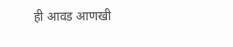ही आवड आणखी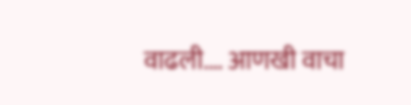वाढली.… आणखी वाचा